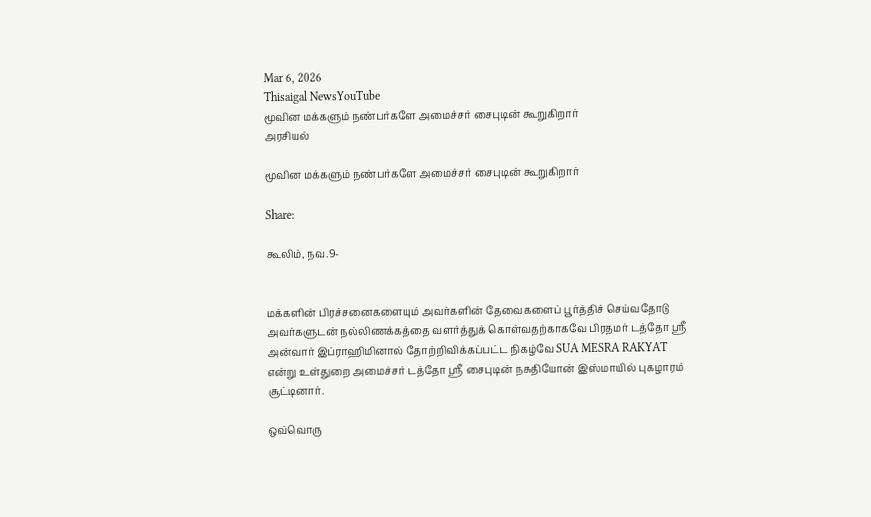Mar 6, 2026
Thisaigal NewsYouTube
மூவின மக்களும் நண்பர்களே அமைச்சர் சைபுடின் கூறுகிறார்
அரசியல்

மூவின மக்களும் நண்பர்களே அமைச்சர் சைபுடின் கூறுகிறார்

Share:

கூலிம், நவ.9-


மக்களின் பிரச்சனைகளையும் அவர்களின் தேவைகளைப் பூர்த்திச் செய்வதோடு அவர்களுடன் நல்லிணக்கத்தை வளர்த்துக் கொள்வதற்காகவே பிரதமர் டத்தோ ஸ்ரீ அன்வார் இப்ராஹிமினால் தோற்றிவிக்கப்பட்ட நிகழ்வே SUA MESRA RAKYAT என்று உள்துறை அமைச்சர் டத்தோ ஸ்ரீ சைபுடின் நசுதியோன் இஸ்மாயில் புகழாரம் சூட்டினார்.

ஒவ்வொரு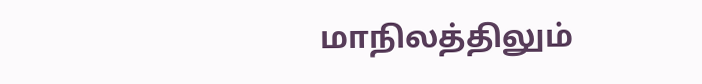மாநிலத்திலும்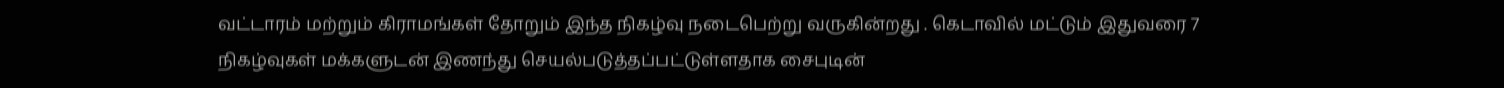வட்டாரம் மற்றும் கிராமங்கள் தோறும் இந்த நிகழ்வு நடைபெற்று வருகின்றது . கெடாவில் மட்டும் இதுவரை 7 நிகழ்வுகள் மக்களுடன் இணந்து செயல்படுத்தப்பட்டுள்ளதாக சைபுடின்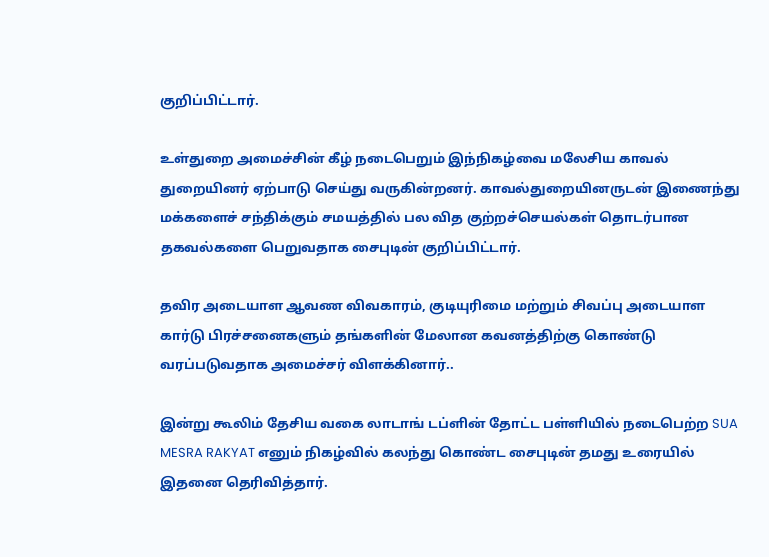குறிப்பிட்டார்.

உள்துறை அமைச்சின் கீழ் நடைபெறும் இந்நிகழ்வை மலேசிய காவல் துறையினர் ஏற்பாடு செய்து வருகின்றனர். காவல்துறையினருடன் இணைந்து மக்களைச் சந்திக்கும் சமயத்தில் பல வித குற்றச்செயல்கள் தொடர்பான தகவல்களை பெறுவதாக சைபுடின் குறிப்பிட்டார்.

தவிர அடையாள ஆவண விவகாரம், குடியுரிமை மற்றும் சிவப்பு அடையாள கார்டு பிரச்சனைகளும் தங்களின் மேலான கவனத்திற்கு கொண்டு வரப்படுவதாக அமைச்சர் விளக்கினார்..

இன்று கூலிம் தேசிய வகை லாடாங் டப்ளின் தோட்ட பள்ளியில் நடைபெற்ற SUA MESRA RAKYAT எனும் நிகழ்வில் கலந்து கொண்ட சைபுடின் தமது உரையில் இதனை தெரிவித்தார்.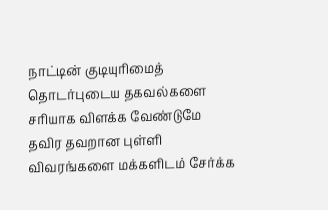நாட்டின் குடியுரிமைத் தொடர்புடைய தகவல்களை சரியாக விளக்க வேண்டுமே தவிர தவறான புள்ளி விவரங்களை மக்களிடம் சேர்க்க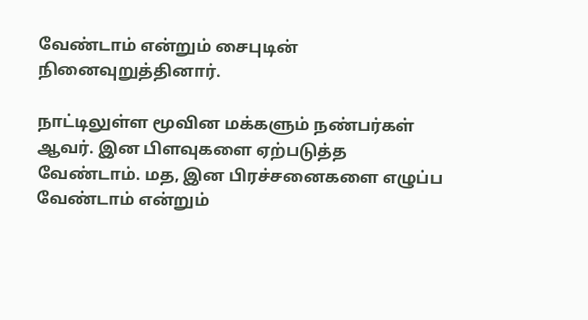வேண்டாம் என்றும் சைபுடின் நினைவுறுத்தினார்.

நாட்டிலுள்ள மூவின மக்களும் நண்பர்கள் ஆவர். இன பிளவுகளை ஏற்படுத்த வேண்டாம். மத, இன பிரச்சனைகளை எழுப்ப வேண்டாம் என்றும்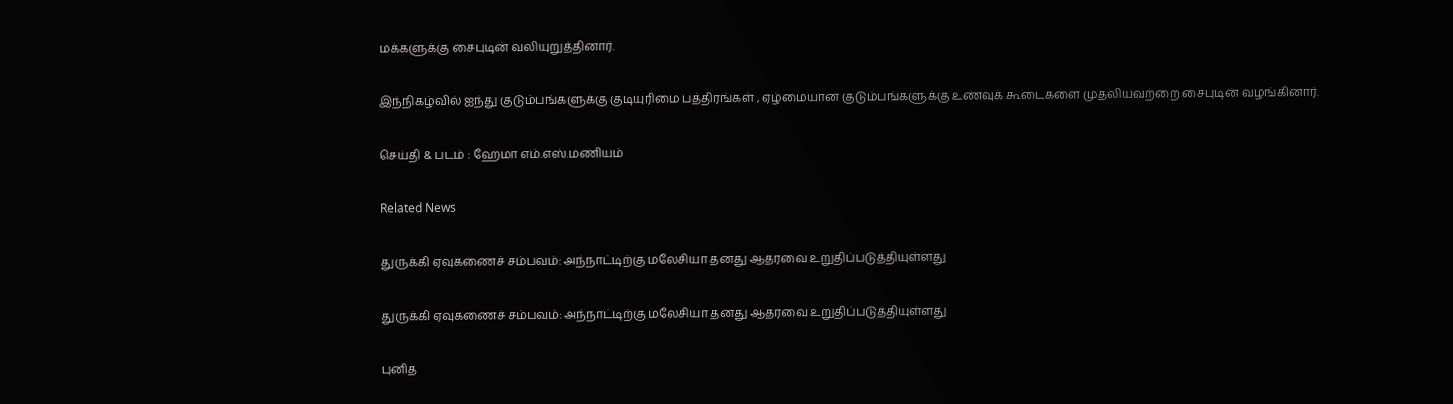மக்களுக்கு சைபுடின் வலியுறுத்தினார்.

இந்நிகழ்வில் ஐந்து குடும்பங்களுக்கு குடியுரிமை பத்திரங்கள் , ஏழ்மையான குடும்பங்களுக்கு உணவுக் கூடைகளை முதலியவற்றை சைபுடின் வழங்கினார்.

செய்தி & படம் : ஹேமா எம்.எஸ்.மணியம்

Related News

துருக்கி ஏவுகணைச் சம்பவம்: அந்நாட்டிற்கு மலேசியா தனது ஆதரவை உறுதிப்படுத்தியுள்ளது

துருக்கி ஏவுகணைச் சம்பவம்: அந்நாட்டிற்கு மலேசியா தனது ஆதரவை உறுதிப்படுத்தியுள்ளது

புனித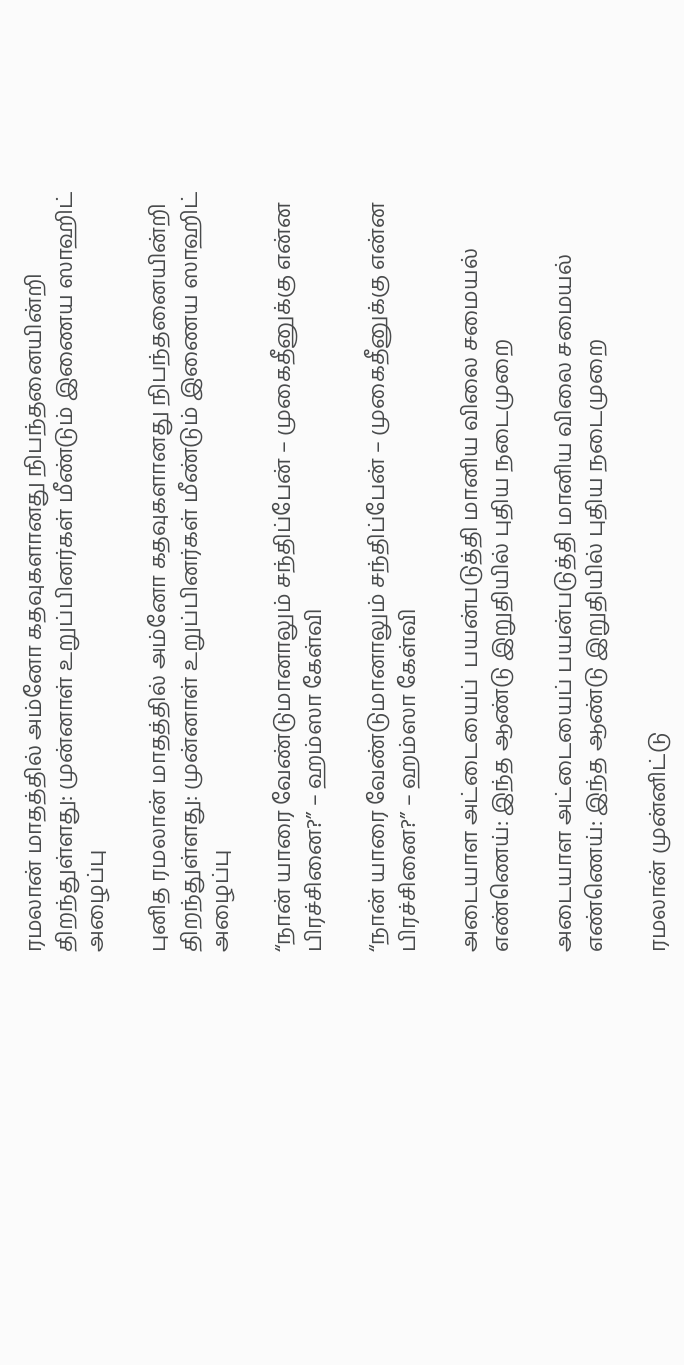ரமலான் மாதத்தில் அம்னோ கதவுகளானது நிபந்தனையின்றி திறந்துள்ளது: முன்னாள் உறுப்பினர்கள் மீண்டும் இணைய ஸாஹிட் அழைப்பு

புனித ரமலான் மாதத்தில் அம்னோ கதவுகளானது நிபந்தனையின்றி திறந்துள்ளது: முன்னாள் உறுப்பினர்கள் மீண்டும் இணைய ஸாஹிட் அழைப்பு

“நான் யாரை வேண்டுமானாலும் சந்திப்பேன் – முகைதீனுக்கு என்ன பிரச்சினை?” – ஹம்ஸா கேள்வி

“நான் யாரை வேண்டுமானாலும் சந்திப்பேன் – முகைதீனுக்கு என்ன பிரச்சினை?” – ஹம்ஸா கேள்வி

அடையாள அட்டையைப்  பயன்படுத்தி மானிய விலை சமையல் எண்ணெய்: இந்த ஆண்டு இறுதியில் புதிய நடைமுறை

அடையாள அட்டையைப் பயன்படுத்தி மானிய விலை சமையல் எண்ணெய்: இந்த ஆண்டு இறுதியில் புதிய நடைமுறை

ரமலான் முன்னிட்டு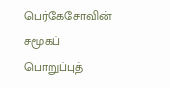பெர்கேசோவின் சமூகப் பொறுப்புத்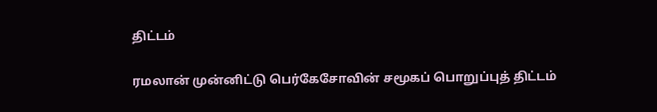திட்டம்

ரமலான் முன்னிட்டு பெர்கேசோவின் சமூகப் பொறுப்புத் திட்டம்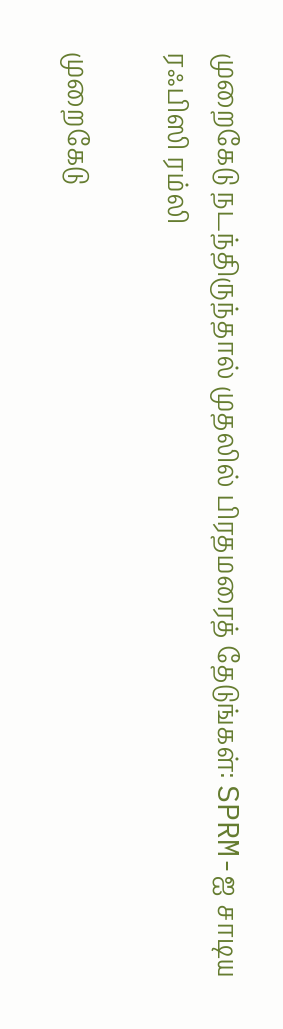முறைகேடு நடந்திருந்தால் முதலில் பிரதமரைத் தேடுங்கள்: SPRM-ஐ சாடிய ரஃபிஸி ரம்லி

முறைகேடு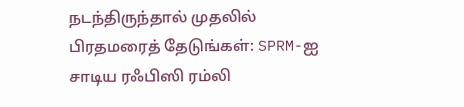நடந்திருந்தால் முதலில் பிரதமரைத் தேடுங்கள்: SPRM-ஐ சாடிய ரஃபிஸி ரம்லி